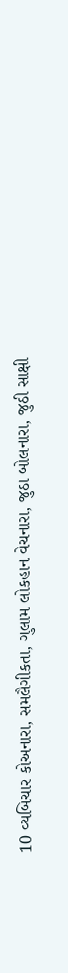10 વ્યબિચાર કોઅનારા, સમલૈગીકતા, ગુલામ લોકહાન વેચનારા, જુઠા બોલનારા, જુઠી સાક્ષી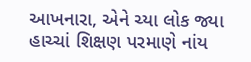આખનારા, એને ચ્યા લોક જ્યા હાચ્ચાં શિક્ષણ પરમાણે નાંય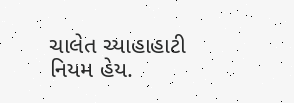ચાલેત ચ્યાહાહાટી નિયમ હેય.